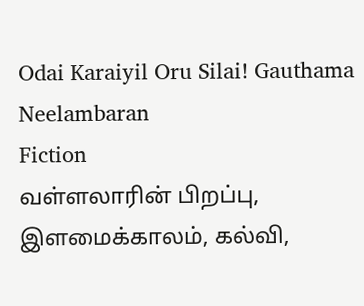Odai Karaiyil Oru Silai! Gauthama Neelambaran
Fiction
வள்ளலாரின் பிறப்பு, இளமைக்காலம், கல்வி,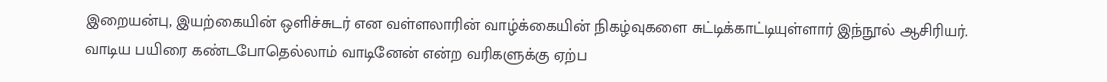இறையன்பு, இயற்கையின் ஒளிச்சுடர் என வள்ளலாரின் வாழ்க்கையின் நிகழ்வுகளை சுட்டிக்காட்டியுள்ளார் இந்நூல் ஆசிரியர். வாடிய பயிரை கண்டபோதெல்லாம் வாடினேன் என்ற வரிகளுக்கு ஏற்ப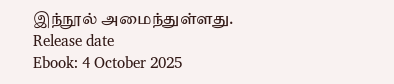இந்நூல் அமைந்துள்ளது.
Release date
Ebook: 4 October 2025